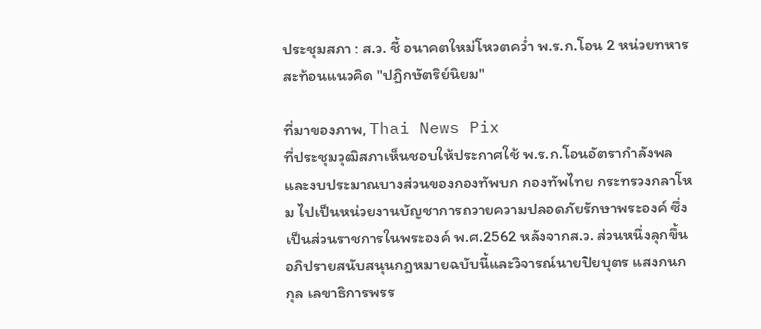ประชุมสภา : ส.ว. ชี้ อนาคตใหม่โหวตคว่ำ พ.ร.ก.โอน 2 หน่วยทหาร สะท้อนแนวคิด "ปฏิกษัตริย์นิยม"

ที่มาของภาพ, Thai News Pix
ที่ประชุมวุฒิสภาเห็นชอบให้ประกาศใช้ พ.ร.ก.โอนอัตรากำลังพลและงบประมาณบางส่วนของกองทัพบก กองทัพไทย กระทรวงกลาโหม ไปเป็นหน่วยงานบัญชาการถวายความปลอดภัยรักษาพระองค์ ซึ่งเป็นส่วนราชการในพระองค์ พ.ศ.2562 หลังจากส.ว. ส่วนหนึ่งลุกขึ้นอภิปรายสนับสนุนกฎหมายฉบับนี้และวิจารณ์นายปิยบุตร แสงกนกกุล เลขาธิการพรร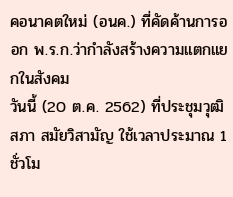คอนาคตใหม่ (อนค.) ที่คัดค้านการออก พ.ร.ก.ว่ากำลังสร้างความแตกแยกในสังคม
วันนี้ (20 ต.ค. 2562) ที่ประชุมวุฒิสภา สมัยวิสามัญ ใช้เวลาประมาณ 1 ชั่วโม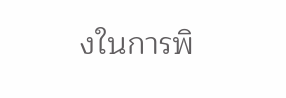งในการพิ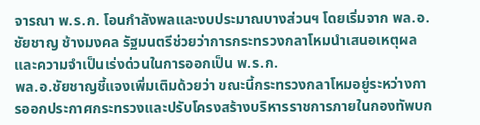จารณา พ.ร.ก. โอนกำลังพลและงบประมาณบางส่วนฯ โดยเริ่มจาก พล.อ.ชัยชาญ ช้างมงคล รัฐมนตรีช่วยว่าการกระทรวงกลาโหมนำเสนอเหตุผลและความจำเป็นเร่งด่วนในการออกเป็น พ.ร.ก.
พล.อ.ชัยชาญชี้แจงเพิ่มเติมด้วยว่า ขณะนี้กระทรวงกลาโหมอยู่ระหว่างการออกประกาศกระทรวงและปรับโครงสร้างบริหารราชการภายในกองทัพบก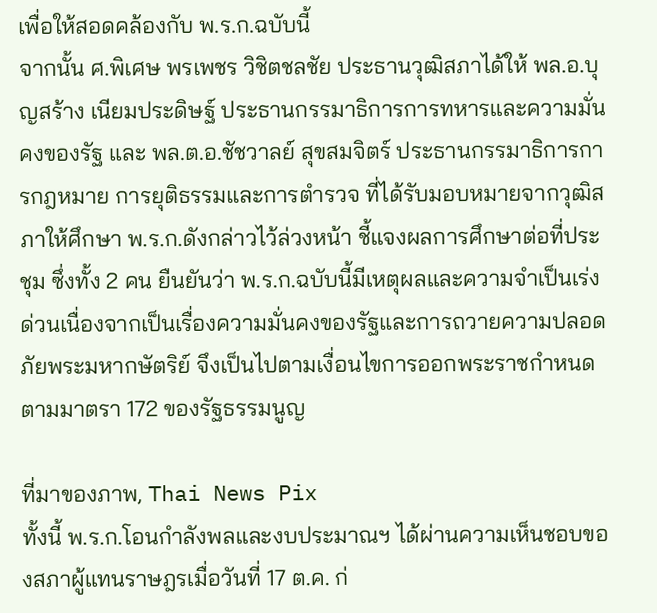เพื่อให้สอดคล้องกับ พ.ร.ก.ฉบับนี้
จากนั้น ศ.พิเศษ พรเพชร วิชิตชลชัย ประธานวุฒิสภาได้ให้ พล.อ.บุญสร้าง เนียมประดิษฐ์ ประธานกรรมาธิการการทหารและความมั่นคงของรัฐ และ พล.ต.อ.ชัชวาลย์ สุขสมจิตร์ ประธานกรรมาธิการการกฎหมาย การยุติธรรมและการตำรวจ ที่ได้รับมอบหมายจากวุฒิสภาให้ศึกษา พ.ร.ก.ดังกล่าวไว้ล่วงหน้า ชี้แจงผลการศึกษาต่อที่ประชุม ซึ่งทั้ง 2 คน ยืนยันว่า พ.ร.ก.ฉบับนี้มีเหตุผลและความจำเป็นเร่งด่วนเนื่องจากเป็นเรื่องความมั่นคงของรัฐและการถวายความปลอดภัยพระมหากษัตริย์ จึงเป็นไปตามเงื่อนไขการออกพระราชกำหนดตามมาตรา 172 ของรัฐธรรมนูญ

ที่มาของภาพ, Thai News Pix
ทั้งนี้ พ.ร.ก.โอนกำลังพลและงบประมาณฯ ได้ผ่านความเห็นชอบของสภาผู้แทนราษฎรเมื่อวันที่ 17 ต.ค. ก่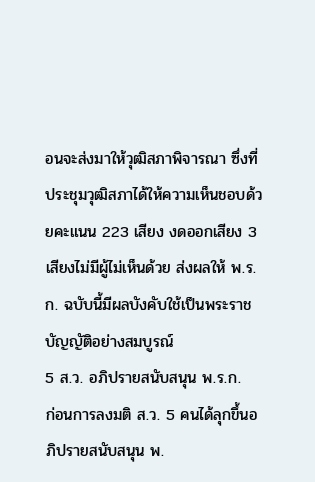อนจะส่งมาให้วุฒิสภาพิจารณา ซึ่งที่ประชุมวุฒิสภาได้ให้ความเห็นชอบด้วยคะแนน 223 เสียง งดออกเสียง 3 เสียงไม่มีผู้ไม่เห็นด้วย ส่งผลให้ พ.ร.ก. ฉบับนี้มีผลบังคับใช้เป็นพระราชบัญญัติอย่างสมบูรณ์
5 ส.ว. อภิปรายสนับสนุน พ.ร.ก.
ก่อนการลงมติ ส.ว. 5 คนได้ลุกขึ้นอภิปรายสนับสนุน พ.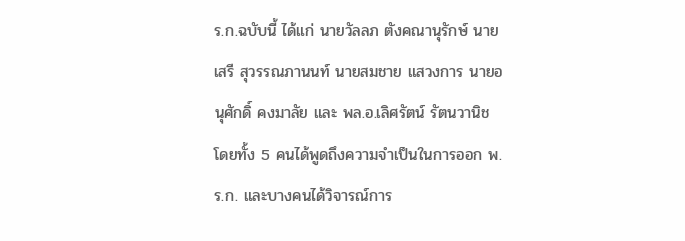ร.ก.ฉบับนี้ ได้แก่ นายวัลลภ ตังคณานุรักษ์ นายเสรี สุวรรณภานนท์ นายสมชาย แสวงการ นายอนุศักดิ์ คงมาลัย และ พล.อ.เลิศรัตน์ รัตนวานิช โดยทั้ง 5 คนได้พูดถึงความจำเป็นในการออก พ.ร.ก. และบางคนได้วิจารณ์การ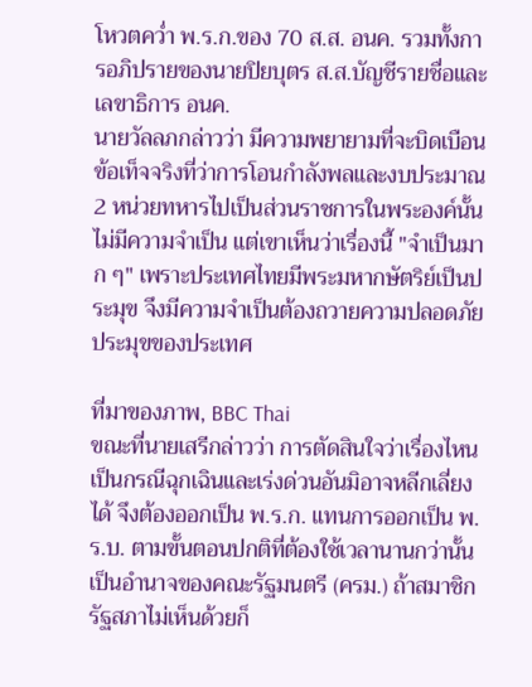โหวตคว่ำ พ.ร.ก.ของ 70 ส.ส. อนค. รวมทั้งการอภิปรายของนายปิยบุตร ส.ส.บัญชีรายชื่อและเลขาธิการ อนค.
นายวัลลภกล่าวว่า มีความพยายามที่จะบิดเบือนข้อเท็จจริงที่ว่าการโอนกำลังพลและงบประมาณ 2 หน่วยทหารไปเป็นส่วนราชการในพระองค์นั้นไม่มีความจำเป็น แต่เขาเห็นว่าเรื่องนี้ "จำเป็นมาก ๆ" เพราะประเทศไทยมีพระมหากษัตริย์เป็นประมุข จึงมีความจำเป็นต้องถวายความปลอดภัยประมุขของประเทศ

ที่มาของภาพ, BBC Thai
ขณะที่นายเสรีกล่าวว่า การตัดสินใจว่าเรื่องไหนเป็นกรณีฉุกเฉินและเร่งด่วนอันมิอาจหลีกเลี่ยงได้ จึงต้องออกเป็น พ.ร.ก. แทนการออกเป็น พ.ร.บ. ตามขั้นตอนปกติที่ต้องใช้เวลานานกว่านั้น เป็นอำนาจของคณะรัฐมนตรี (ครม.) ถ้าสมาชิกรัฐสภาไม่เห็นด้วยก็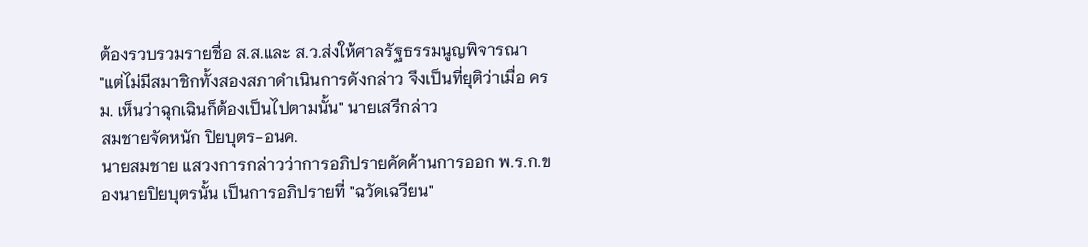ต้องรวบรวมรายชื่อ ส.ส.และ ส.ว.ส่งให้ศาลรัฐธรรมนูญพิจารณา
"แต่ไม่มีสมาชิกทั้งสองสภาดำเนินการดังกล่าว จึงเป็นที่ยุติว่าเมื่อ ครม. เห็นว่าฉุกเฉินก็ต้องเป็นไปตามนั้น" นายเสรีกล่าว
สมชายจัดหนัก ปิยบุตร-อนค.
นายสมชาย แสวงการกล่าวว่าการอภิปรายคัดค้านการออก พ.ร.ก.ของนายปิยบุตรนั้น เป็นการอภิปรายที่ "ฉวัดเฉวียน"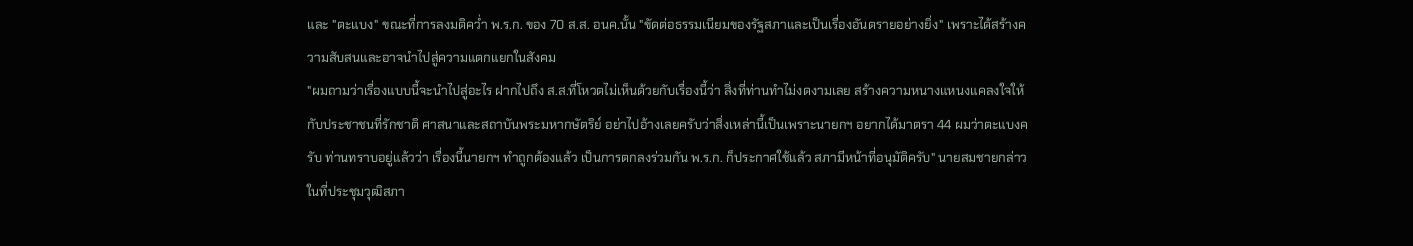และ "ตะแบง" ขณะที่การลงมติคว่ำ พ.ร.ก. ของ 70 ส.ส. อนค.นั้น "ขัดต่อธรรมเนียมของรัฐสภาและเป็นเรื่องอันตรายอย่างยิ่ง" เพราะได้สร้างความสับสนและอาจนำไปสู่ความแตกแยกในสังคม
"ผมถามว่าเรื่องแบบนี้จะนำไปสู่อะไร ฝากไปถึง ส.ส.ที่โหวตไม่เห็นด้วยกับเรื่องนี้ว่า สิ่งที่ท่านทำไม่งดงามเลย สร้างความหนางแหนงแคลงใจให้กับประชาชนที่รักชาติ ศาสนาและสถาบันพระมหากษัตริย์ อย่าไปอ้างเลยครับว่าสิ่งเหล่านี้เป็นเพราะนายกฯ อยากได้มาตรา 44 ผมว่าตะแบงครับ ท่านทราบอยู่แล้วว่า เรื่องนี้นายกฯ ทำถูกต้องแล้ว เป็นการตกลงร่วมกัน พ.ร.ก. ก็ประกาศใช้แล้ว สภามีหน้าที่อนุมัติครับ" นายสมชายกล่าวในที่ประชุมวุฒิสภา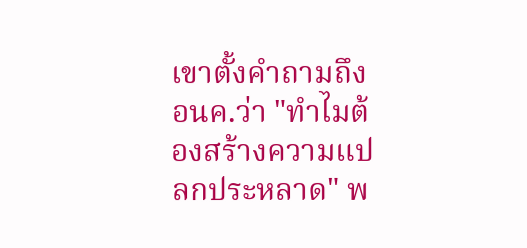เขาตั้งคำถามถึง อนค.ว่า "ทำไมต้องสร้างความแปลกประหลาด" พ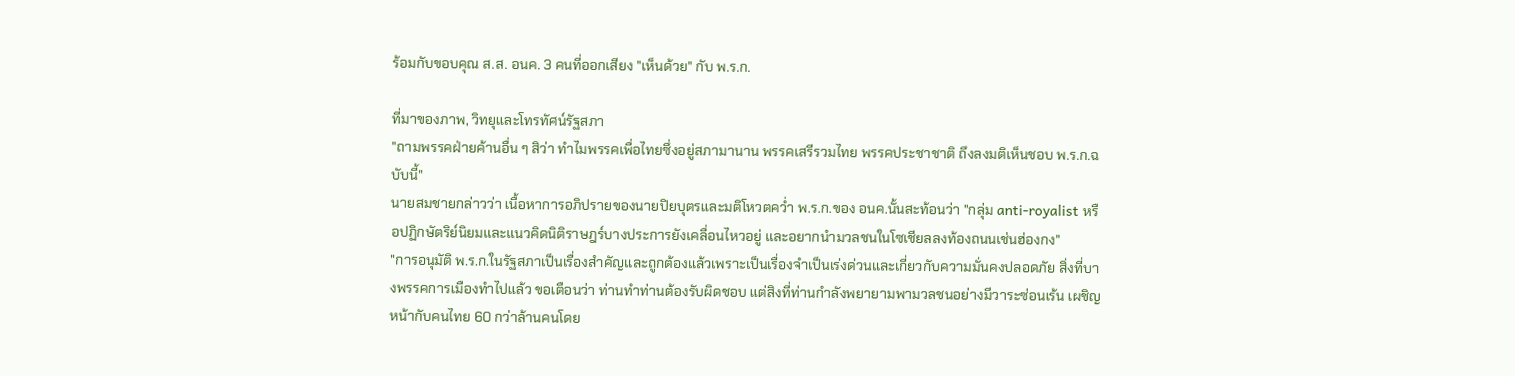ร้อมกับขอบคุณ ส.ส. อนค. 3 คนที่ออกเสียง "เห็นด้วย" กับ พ.ร.ก.

ที่มาของภาพ, วิทยุและโทรทัศน์รัฐสภา
"ถามพรรคฝ่ายค้านอื่น ๆ สิว่า ทำไมพรรคเพื่อไทยซึ่งอยู่สภามานาน พรรคเสรีรวมไทย พรรคประชาชาติ ถึงลงมติเห็นชอบ พ.ร.ก.ฉบับนี้"
นายสมชายกล่าวว่า เนื้อหาการอภิปรายของนายปิยบุตรและมติโหวตคว่ำ พ.ร.ก.ของ อนค.นั้นสะท้อนว่า "กลุ่ม anti-royalist หรือปฏิกษัตริย์นิยมและแนวคิดนิติราษฎร์บางประการยังเคลื่อนไหวอยู่ และอยากนำมวลชนในโซเชียลลงท้องถนนเช่นฮ่องกง"
"การอนุมัติ พ.ร.ก.ในรัฐสภาเป็นเรื่องสำคัญและถูกต้องแล้วเพราะเป็นเรื่องจำเป็นเร่งด่วนและเกี่ยวกับความมั่นคงปลอดภัย สิ่งที่บางพรรคการเมืองทำไปแล้ว ขอเตือนว่า ท่านทำท่านต้องรับผิดชอบ แต่สิงที่ท่านกำลังพยายามพามวลชนอย่างมีวาระซ่อนเร้น เผชิญหน้ากับคนไทย 60 กว่าล้านคนโดย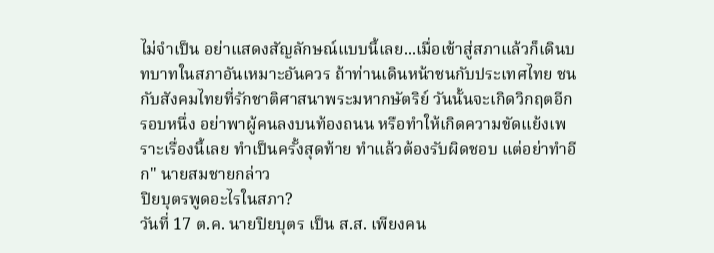ไม่จำเป็น อย่าแสดงสัญลักษณ์แบบนี้เลย...เมื่อเข้าสู่สภาแล้วก็เดินบทบาทในสภาอันเหมาะอันควร ถ้าท่านเดินหน้าชนกับประเทศไทย ชนกับสังคมไทยที่รักชาติศาสนาพระมหากษัตริย์ วันนั้นจะเกิดวิกฤตอีกรอบหนึ่ง อย่าพาผู้คนลงบนท้องถนน หรือทำให้เกิดความขัดแย้งเพราะเรื่องนี้เลย ทำเป็นครั้งสุดท้าย ทำแล้วต้องรับผิดชอบ แต่อย่าทำอีก" นายสมชายกล่าว
ปิยบุตรพูดอะไรในสภา?
วันที่ 17 ต.ค. นายปิยบุตร เป็น ส.ส. เพียงคน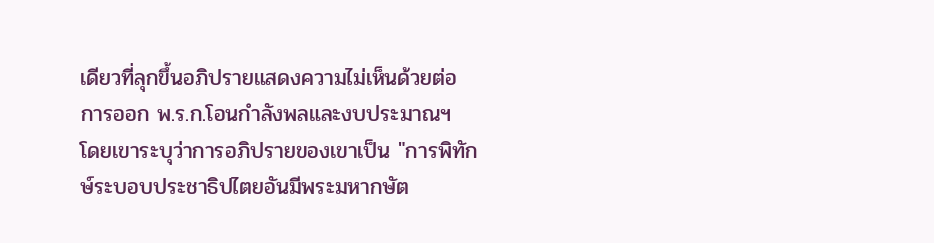เดียวที่ลุกขึ้นอภิปรายแสดงความไม่เห็นด้วยต่อการออก พ.ร.ก.โอนกำลังพลและงบประมาณฯ โดยเขาระบุว่าการอภิปรายของเขาเป็น "การพิทักษ์ระบอบประชาธิปไตยอันมีพระมหากษัต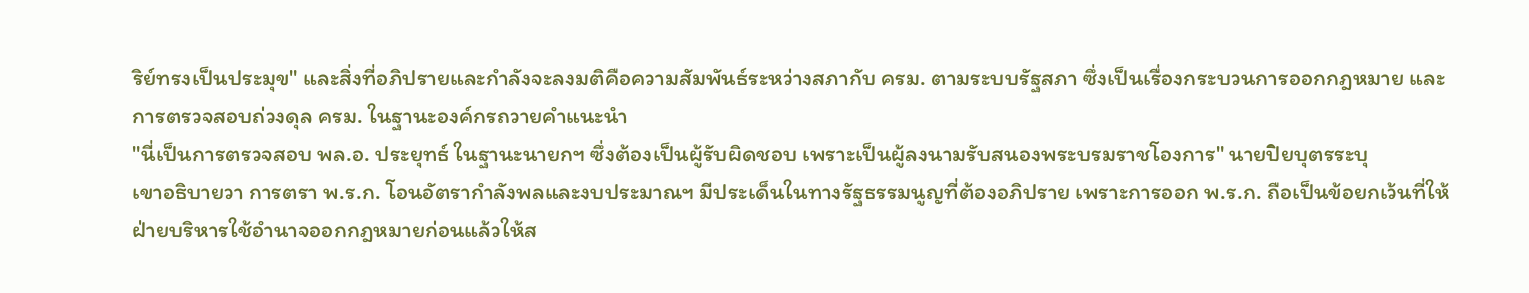ริย์ทรงเป็นประมุข" และสิ่งที่อภิปรายและกำลังจะลงมติคือความสัมพันธ์ระหว่างสภากับ ครม. ตามระบบรัฐสภา ซึ่งเป็นเรื่องกระบวนการออกกฎหมาย และการตรวจสอบถ่วงดุล ครม. ในฐานะองค์กรถวายคำแนะนำ
"นี่เป็นการตรวจสอบ พล.อ. ประยุทธ์ ในฐานะนายกฯ ซึ่งต้องเป็นผู้รับผิดชอบ เพราะเป็นผู้ลงนามรับสนองพระบรมราชโองการ" นายปิยบุตรระบุ
เขาอธิบายวา การตรา พ.ร.ก. โอนอัตรากำลังพลและงบประมาณฯ มีประเด็นในทางรัฐธรรมนูญที่ต้องอภิปราย เพราะการออก พ.ร.ก. ถือเป็นข้อยกเว้นที่ให้ฝ่ายบริหารใช้อำนาจออกกฎหมายก่อนแล้วให้ส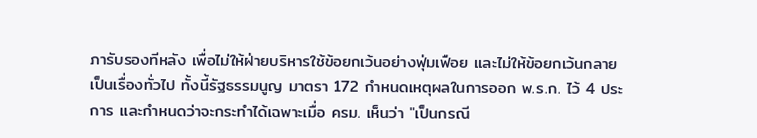ภารับรองทีหลัง เพื่อไม่ให้ฝ่ายบริหารใช้ข้อยกเว้นอย่างฟุ่มเฟือย และไม่ให้ข้อยกเว้นกลายเป็นเรื่องทั่วไป ทั้งนี้รัฐธรรมนูญ มาตรา 172 กำหนดเหตุผลในการออก พ.ร.ก. ไว้ 4 ประการ และกำหนดว่าจะกระทําได้เฉพาะเมื่อ ครม. เห็นว่า "เป็นกรณี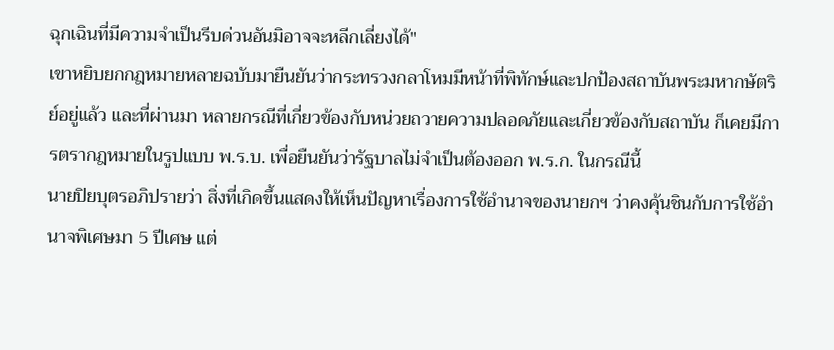ฉุกเฉินที่มีความจําเป็นรีบด่วนอันมิอาจจะหลีกเลี่ยงได้"
เขาหยิบยกกฎหมายหลายฉบับมายืนยันว่ากระทรวงกลาโหมมีหน้าที่พิทักษ์และปกป้องสถาบันพระมหากษัตริย์อยู่แล้ว และที่ผ่านมา หลายกรณีที่เกี่ยวข้องกับหน่วยถวายความปลอดภัยและเกี่ยวข้องกับสถาบัน ก็เคยมีการตรากฎหมายในรูปแบบ พ.ร.บ. เพื่อยืนยันว่ารัฐบาลไม่จำเป็นต้องออก พ.ร.ก. ในกรณีนี้
นายปิยบุตรอภิปรายว่า สิ่งที่เกิดขึ้นแสดงให้เห็นปัญหาเรื่องการใช้อำนาจของนายกฯ ว่าคงคุ้นชินกับการใช้อำนาจพิเศษมา 5 ปีเศษ แต่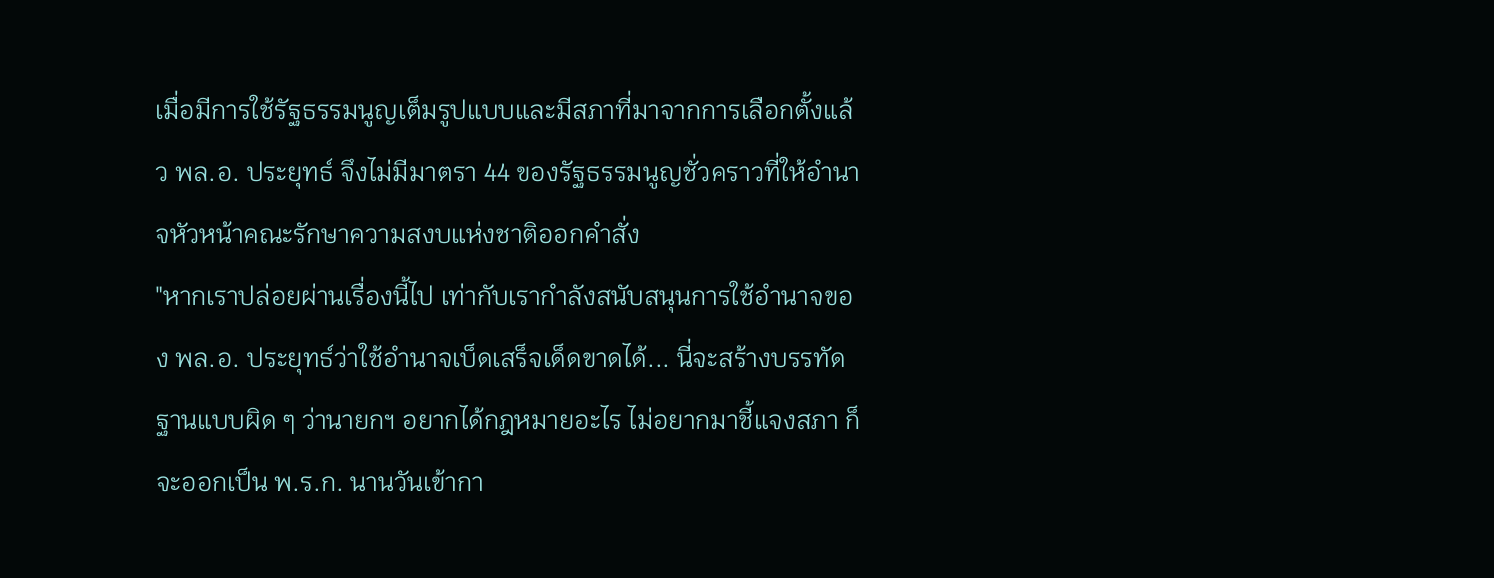เมื่อมีการใช้รัฐธรรมนูญเต็มรูปแบบและมีสภาที่มาจากการเลือกตั้งแล้ว พล.อ. ประยุทธ์ จึงไม่มีมาตรา 44 ของรัฐธรรมนูญชั่วคราวที่ให้อำนาจหัวหน้าคณะรักษาความสงบแห่งชาติออกคำสั่ง
"หากเราปล่อยผ่านเรื่องนี้ไป เท่ากับเรากำลังสนับสนุนการใช้อำนาจของ พล.อ. ประยุทธ์ว่าใช้อำนาจเบ็ดเสร็จเด็ดขาดได้... นี่จะสร้างบรรทัดฐานแบบผิด ๆ ว่านายกฯ อยากได้กฎหมายอะไร ไม่อยากมาชี้แจงสภา ก็จะออกเป็น พ.ร.ก. นานวันเข้ากา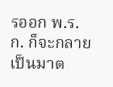รออก พ.ร.ก. ก็จะกลายเป็นมาต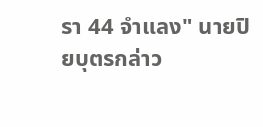รา 44 จำแลง" นายปิยบุตรกล่าว